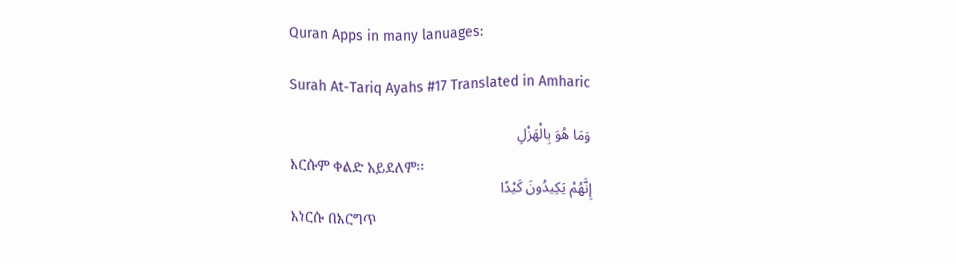Quran Apps in many lanuages:

Surah At-Tariq Ayahs #17 Translated in Amharic

وَمَا هُوَ بِالْهَزْلِ
እርሱም ቀልድ አይደለም፡፡
إِنَّهُمْ يَكِيدُونَ كَيْدًا
እነርሱ በእርግጥ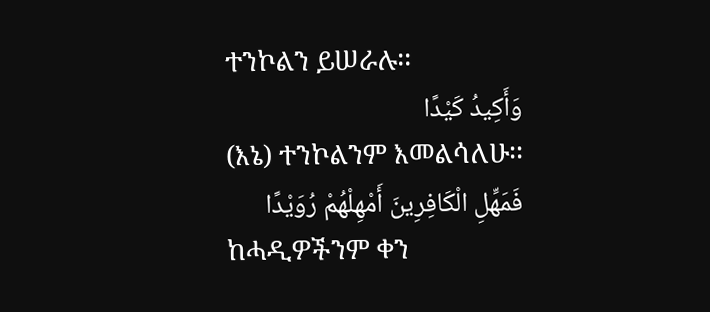ተንኮልን ይሠራሉ፡፡
وَأَكِيدُ كَيْدًا
(እኔ) ተንኮልንም እመልሳለሁ፡፡
فَمَهِّلِ الْكَافِرِينَ أَمْهِلْهُمْ رُوَيْدًا
ከሓዲዎችንም ቀን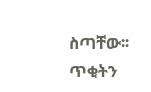ስጣቸው፡፡ ጥቂትን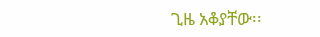ጊዜ አቆያቸው፡፡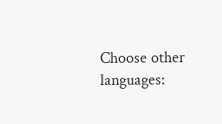Choose other languages: